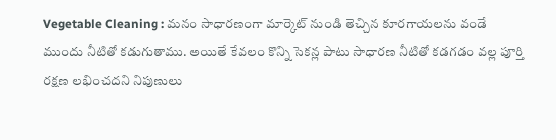Vegetable Cleaning : మనం సాధారణంగా మార్కెట్ నుండి తెచ్చిన కూరగాయలను వండే ముందు నీటితో కడుగుతాము. అయితే కేవలం కొన్ని సెకన్ల పాటు సాధారణ నీటితో కడగడం వల్ల పూర్తి రక్షణ లభించదని నిపుణులు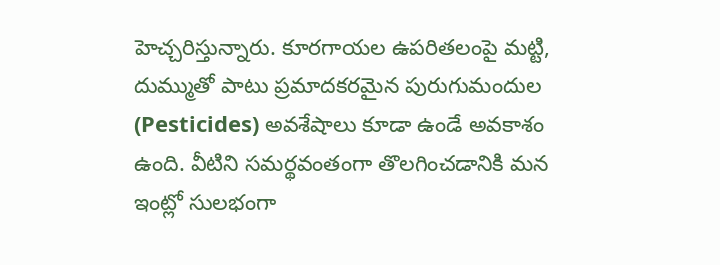హెచ్చరిస్తున్నారు. కూరగాయల ఉపరితలంపై మట్టి, దుమ్ముతో పాటు ప్రమాదకరమైన పురుగుమందుల (Pesticides) అవశేషాలు కూడా ఉండే అవకాశం ఉంది. వీటిని సమర్థవంతంగా తొలగించడానికి మన ఇంట్లో సులభంగా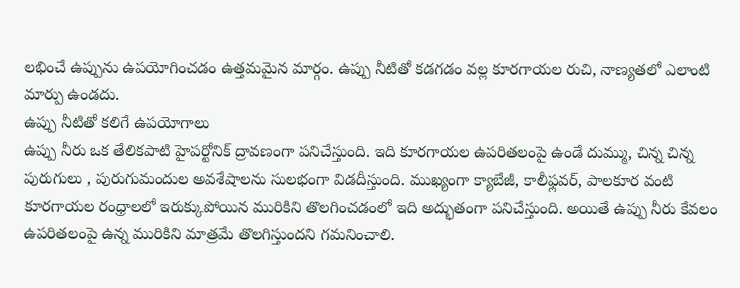లభించే ఉప్పును ఉపయోగించడం ఉత్తమమైన మార్గం. ఉప్పు నీటితో కడగడం వల్ల కూరగాయల రుచి, నాణ్యతలో ఎలాంటి మార్పు ఉండదు.
ఉప్పు నీటితో కలిగే ఉపయోగాలు
ఉప్పు నీరు ఒక తేలికపాటి హైపర్టోనిక్ ద్రావణంగా పనిచేస్తుంది. ఇది కూరగాయల ఉపరితలంపై ఉండే దుమ్ము, చిన్న చిన్న పురుగులు , పురుగుమందుల అవశేషాలను సులభంగా విడదీస్తుంది. ముఖ్యంగా క్యాబేజీ, కాలీఫ్లవర్, పాలకూర వంటి కూరగాయల రంధ్రాలలో ఇరుక్కుపోయిన మురికిని తొలగించడంలో ఇది అద్భుతంగా పనిచేస్తుంది. అయితే ఉప్పు నీరు కేవలం ఉపరితలంపై ఉన్న మురికిని మాత్రమే తొలగిస్తుందని గమనించాలి.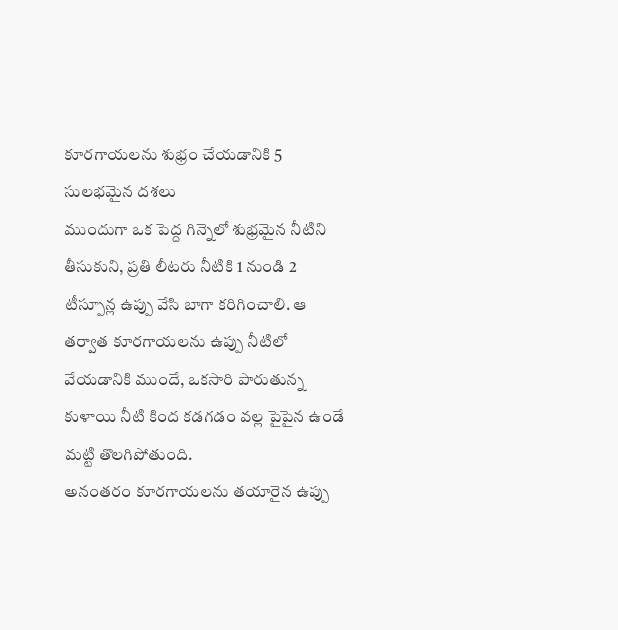కూరగాయలను శుభ్రం చేయడానికి 5 సులభమైన దశలు
ముందుగా ఒక పెద్ద గిన్నెలో శుభ్రమైన నీటిని తీసుకుని, ప్రతి లీటరు నీటికి 1 నుండి 2 టీస్పూన్ల ఉప్పు వేసి బాగా కరిగించాలి. ఆ తర్వాత కూరగాయలను ఉప్పు నీటిలో వేయడానికి ముందే, ఒకసారి పారుతున్న కుళాయి నీటి కింద కడగడం వల్ల పైపైన ఉండే మట్టి తొలగిపోతుంది.
అనంతరం కూరగాయలను తయారైన ఉప్పు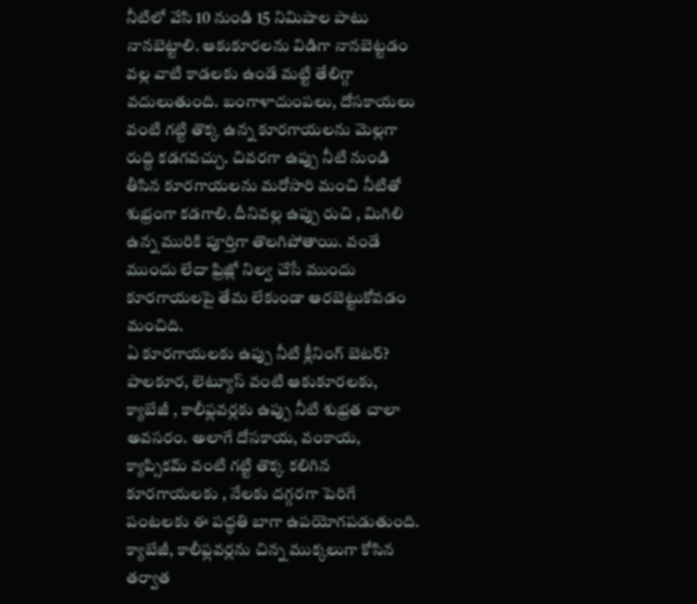నీటిలో వేసి 10 నుండి 15 నిమిషాల పాటు నానబెట్టాలి. ఆకుకూరలను విడిగా నానబెట్టడం వల్ల వాటి కాడలకు ఉండే మట్టి తేలిగ్గా వదులుతుంది. బంగాళాదుంపలు, దోసకాయలు వంటి గట్టి తొక్క ఉన్న కూరగాయలను మెల్లగా రుద్ది కడగవచ్చు. చివరగా ఉప్పు నీటి నుండి తీసిన కూరగాయలను మరోసారి మంచి నీటితో శుభ్రంగా కడగాలి. దీనివల్ల ఉప్పు రుచి , మిగిలి ఉన్న మురికి పూర్తిగా తొలగిపోతాయి. వండే ముందు లేదా ఫ్రిజ్లో నిల్వ చేసే ముందు కూరగాయలపై తేమ లేకుండా ఆరబెట్టుకోవడం మంచిది.
ఏ కూరగాయలకు ఉప్పు నీటి క్లీనింగ్ బెటర్?
పాలకూర, లెట్యూస్ వంటి ఆకుకూరలకు, క్యాబేజీ , కాలీఫ్లవర్లకు ఉప్పు నీటి శుభ్రత చాలా అవసరం. అలాగే దోసకాయ, వంకాయ, క్యాప్సికమ్ వంటి గట్టి తొక్క కలిగిన కూరగాయలకు , నేలకు దగ్గరగా పెరిగే పంటలకు ఈ పద్ధతి బాగా ఉపయోగపడుతుంది. క్యాబేజీ, కాలీఫ్లవర్లను చిన్న ముక్కలుగా కోసిన తర్వాత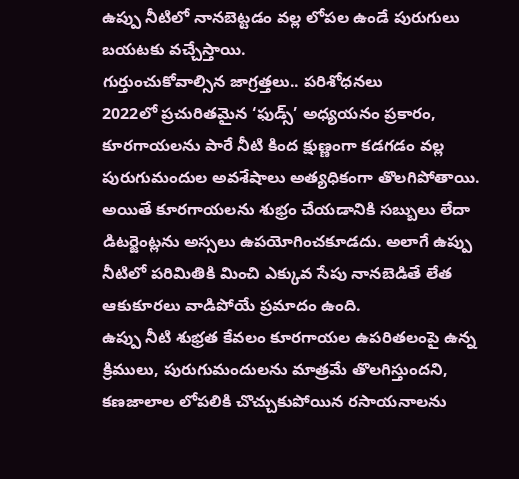ఉప్పు నీటిలో నానబెట్టడం వల్ల లోపల ఉండే పురుగులు బయటకు వచ్చేస్తాయి.
గుర్తుంచుకోవాల్సిన జాగ్రత్తలు.. పరిశోధనలు
2022లో ప్రచురితమైన ‘ఫుడ్స్’ అధ్యయనం ప్రకారం, కూరగాయలను పారే నీటి కింద క్షుణ్ణంగా కడగడం వల్ల పురుగుమందుల అవశేషాలు అత్యధికంగా తొలగిపోతాయి. అయితే కూరగాయలను శుభ్రం చేయడానికి సబ్బులు లేదా డిటర్జెంట్లను అస్సలు ఉపయోగించకూడదు. అలాగే ఉప్పు నీటిలో పరిమితికి మించి ఎక్కువ సేపు నానబెడితే లేత ఆకుకూరలు వాడిపోయే ప్రమాదం ఉంది.
ఉప్పు నీటి శుభ్రత కేవలం కూరగాయల ఉపరితలంపై ఉన్న క్రిములు, పురుగుమందులను మాత్రమే తొలగిస్తుందని, కణజాలాల లోపలికి చొచ్చుకుపోయిన రసాయనాలను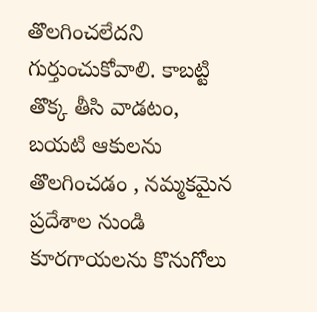తొలగించలేదని గుర్తుంచుకోవాలి. కాబట్టి తొక్క తీసి వాడటం, బయటి ఆకులను తొలగించడం , నమ్మకమైన ప్రదేశాల నుండి కూరగాయలను కొనుగోలు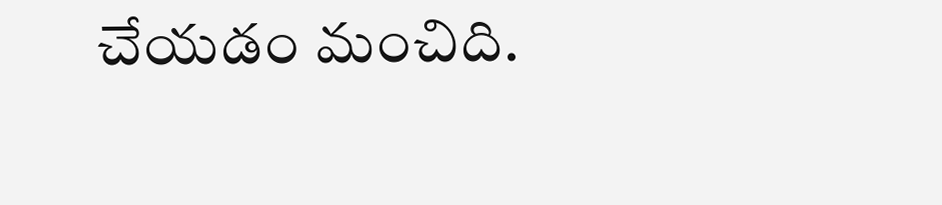చేయడం మంచిది.